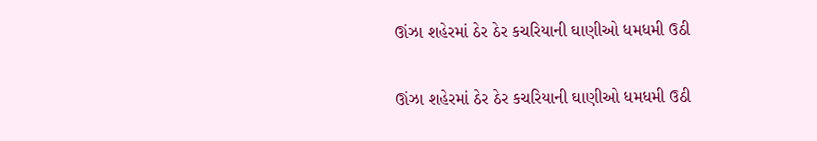ઊંઝા શહેરમાં ઠેર ઠેર કચરિયાની ઘાણીઓ ધમધમી ઉઠી

ઊંઝા શહેરમાં ઠેર ઠેર કચરિયાની ઘાણીઓ ધમધમી ઉઠી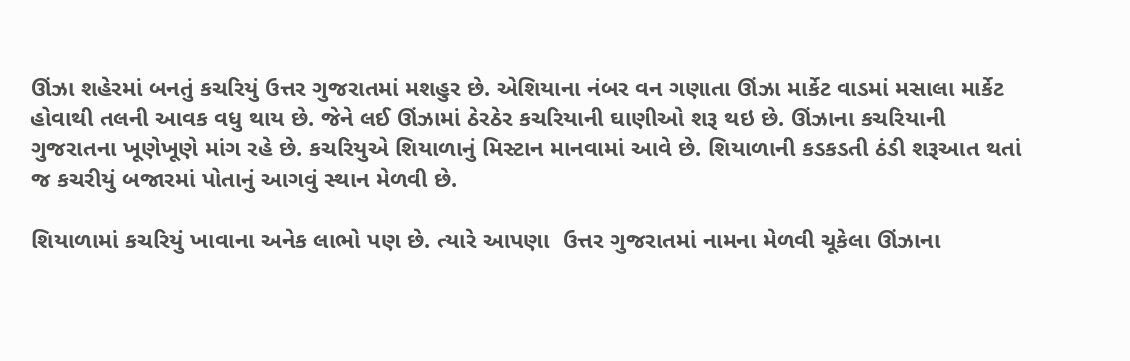ઊંઝા શહેરમાં બનતું કચરિયું ઉત્તર ગુજરાતમાં મશહુર છે. એશિયાના નંબર વન ગણાતા ઊંઝા માર્કેટ વાડમાં મસાલા માર્કેટ હોવાથી તલની આવક વધુ થાય છે. જેને લઈ ઊંઝામાં ઠેરઠેર કચરિયાની ઘાણીઓ શરૂ થઇ છે. ઊંઝાના કચરિયાની ગુજરાતના ખૂણેખૂણે માંગ રહે છે. કચરિયુએ શિયાળાનું મિસ્ટાન માનવામાં આવે છે. શિયાળાની કડકડતી ઠંડી શરૂઆત થતાં જ કચરીયું બજારમાં પોતાનું આગવું સ્થાન મેળવી છે.

શિયાળામાં કચરિયું ખાવાના અનેક લાભો પણ છે. ત્યારે આપણા  ઉત્તર ગુજરાતમાં નામના મેળવી ચૂકેલા ઊંઝાના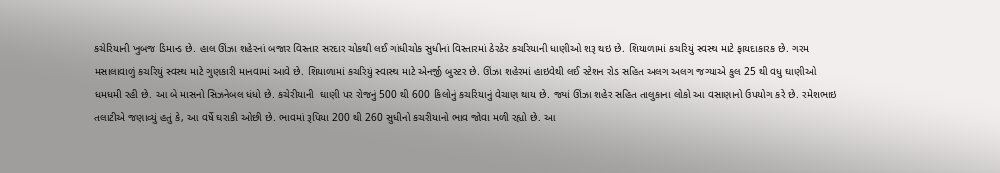કચેરિયાની ખુબજ ડિમાન્ડ છે. હાલ ઊંઝા શહેરનાં બજાર વિસ્તાર સરદાર ચોકથી લઈ ગાંધીચોક સુધીનાં વિસ્તારમાં ઠેરઠેર કચરિયાની ધાણીઓ શરૂ થઇ છે. શિયાળામાં કચરિયું સ્વસ્થ માટે ફાયદાકારક છે. ગરમ મસાલાવાળું કચરિયું સ્વસ્થ માટે ગુણકારી માનવામાં આવે છે. શિયાળામાં કચરિયું સ્વાસ્થ માટે એનર્જી બુસ્ટર છે. ઊંઝા શહેરમાં હાઇવેથી લઈ સ્ટેશન રોડ સહિત અલગ અલગ જગ્યાએ કુલ 25 થી વધુ ઘાણીઓ ધમધમી રહી છે. આ બે માસનો સિઝનેબલ ધંધો છે. કચેરીયાની  ઘાણી પર રોજનું 500 થી 600 કિલોનું કચરિયાનું વેચાણ થાય છે. જ્યાં ઊંઝા શહેર સહિત તાલુકાના લોકો આ વસાણાનો ઉપયોગ કરે છે. રમેશભાઇ તલાટીએ જણાવ્યું હતું કે, આ વર્ષે ઘરાકી ઓછી છે. ભાવમાં રૂપિયા 200 થી 260 સુધીનો કચરીયાનો ભાવ જોવા મળી રહ્યો છે. આ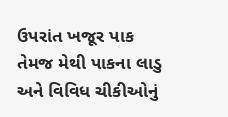ઉપરાંત ખજૂર પાક તેમજ મેથી પાકના લાડુ અને વિવિધ ચીકીઓનું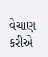વેચાણ કરીએ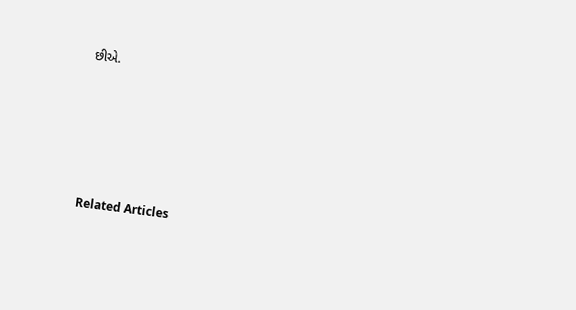છીએ.





Related Articles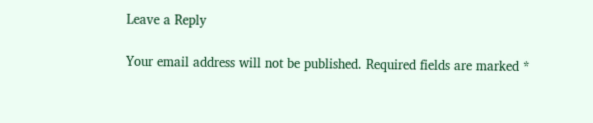Leave a Reply

Your email address will not be published. Required fields are marked *